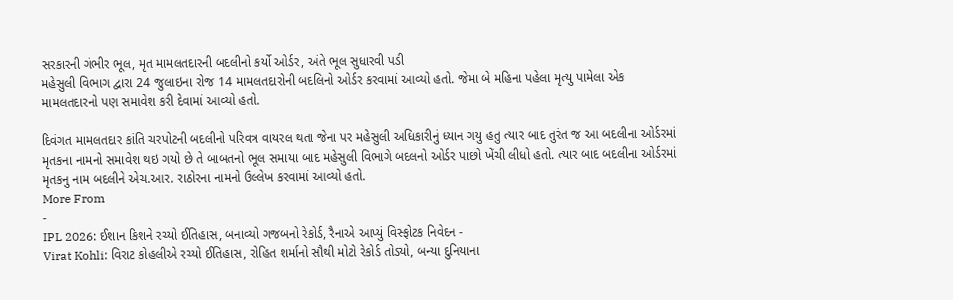સરકારની ગંભીર ભૂલ, મૃત મામલતદારની બદલીનો કર્યો ઓર્ડર, અંતે ભૂલ સુધારવી પડી
મહેસુલી વિભાગ દ્વારા 24 જુલાઇના રોજ 14 મામલતદારોની બદલિનો ઓર્ડર કરવામાં આવ્યો હતો. જેમા બે મહિના પહેલા મૃત્યુ પામેલા એક મામલતદારનો પણ સમાવેશ કરી દેવામાં આવ્યો હતો.

દિવંગત મામલતદાર કાંતિ ચરપોટની બદલીનો પરિવત્ર વાયરલ થતા જેના પર મહેસુલી અધિકારીનું ધ્યાન ગયુ હતુ ત્યાર બાદ તુરંત જ આ બદલીના ઓર્ડરમાં મૃતકના નામનો સમાવેશ થઇ ગયો છે તે બાબતનો ભૂલ સમાયા બાદ મહેસુલી વિભાગે બદલનો ઓર્ડર પાછો ખેંચી લીધો હતો. ત્યાર બાદ બદલીના ઓર્ડરમાં મૃતકનુ નામ બદલીને એચ.આર. રાઠોરના નામનો ઉલ્લેખ કરવામાં આવ્યો હતો.
More From
-
IPL 2026: ઈશાન કિશને રચ્યો ઈતિહાસ, બનાવ્યો ગજબનો રેકોર્ડ, રૈનાએ આપ્યું વિસ્ફોટક નિવેદન -
Virat Kohli: વિરાટ કોહલીએ રચ્યો ઈતિહાસ, રોહિત શર્માનો સૌથી મોટો રેકોર્ડ તોડ્યો, બન્યા દુનિયાના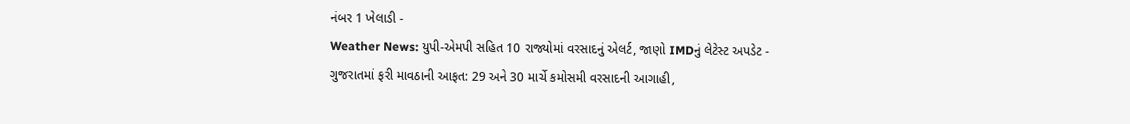નંબર 1 ખેલાડી -
Weather News: યુપી-એમપી સહિત 10 રાજ્યોમાં વરસાદનું એલર્ટ, જાણો IMDનું લેટેસ્ટ અપડેટ -
ગુજરાતમાં ફરી માવઠાની આફત: 29 અને 30 માર્ચે કમોસમી વરસાદની આગાહી,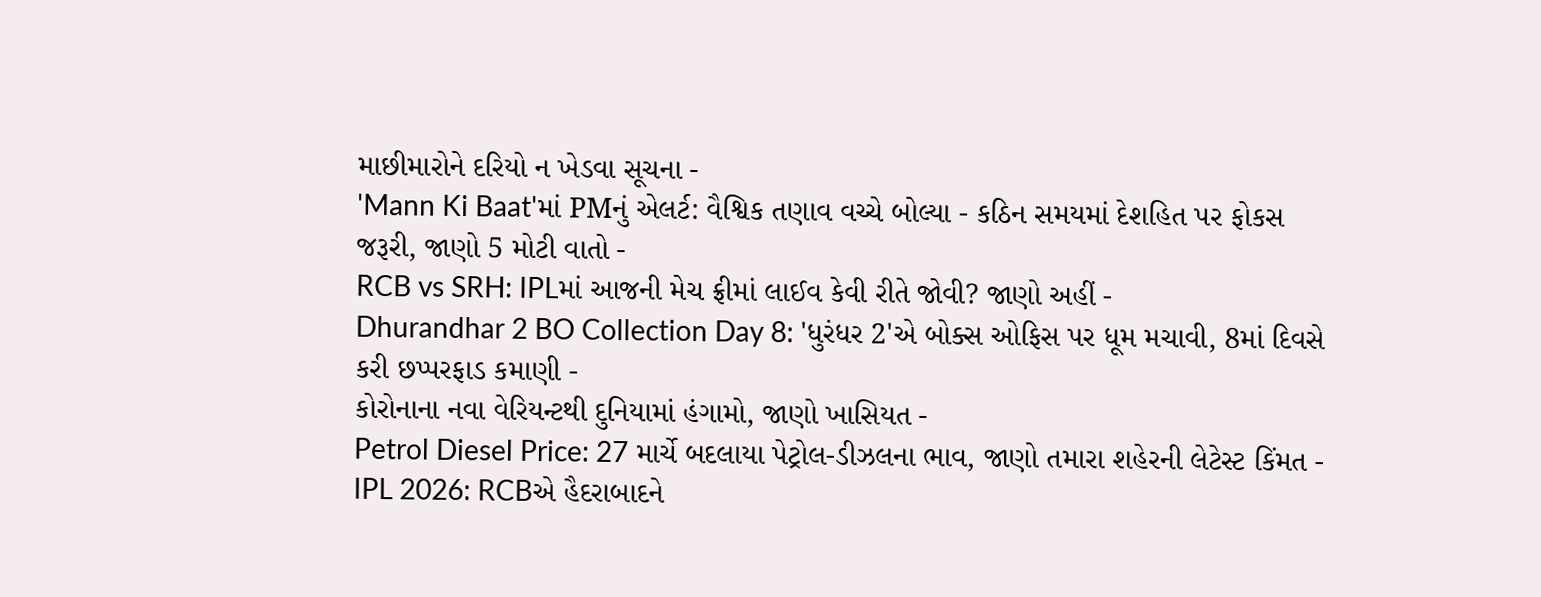માછીમારોને દરિયો ન ખેડવા સૂચના -
'Mann Ki Baat'માં PMનું એલર્ટ: વૈશ્વિક તણાવ વચ્ચે બોલ્યા - કઠિન સમયમાં દેશહિત પર ફોકસ જરૂરી, જાણો 5 મોટી વાતો -
RCB vs SRH: IPLમાં આજની મેચ ફ્રીમાં લાઈવ કેવી રીતે જોવી? જાણો અહીં -
Dhurandhar 2 BO Collection Day 8: 'ધુરંધર 2'એ બોક્સ ઓફિસ પર ધૂમ મચાવી, 8માં દિવસે કરી છપ્પરફાડ કમાણી -
કોરોનાના નવા વેરિયન્ટથી દુનિયામાં હંગામો, જાણો ખાસિયત -
Petrol Diesel Price: 27 માર્ચે બદલાયા પેટ્રોલ-ડીઝલના ભાવ, જાણો તમારા શહેરની લેટેસ્ટ કિંમત -
IPL 2026: RCBએ હૈદરાબાદને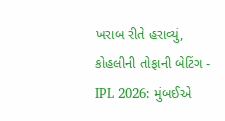ખરાબ રીતે હરાવ્યું, કોહલીની તોફાની બેટિંગ -
IPL 2026: મુંબઈએ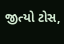જીત્યો ટોસ,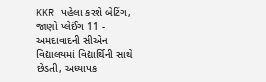KKR પહેલા કરશે બેટિંગ, જાણો પ્લેઈંગ 11 -
અમદાવાદની સીએન વિદ્યાલયમાં વિદ્યાર્થિની સાથે છેડતી, અધ્યાપક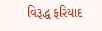વિરૂદ્ધ ફરિયાદ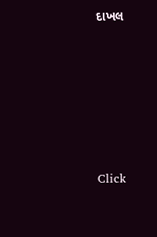દાખલ








Click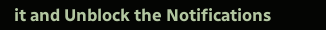it and Unblock the Notifications